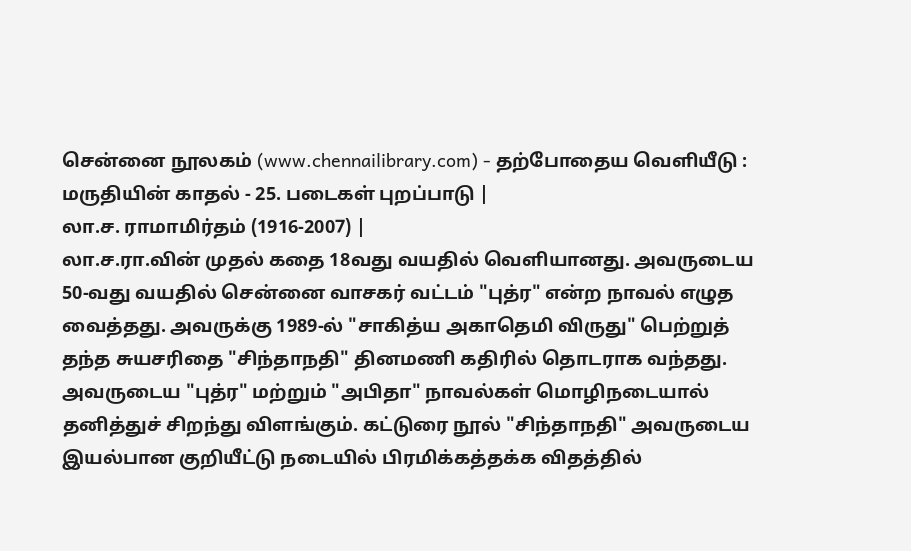சென்னை நூலகம் (www.chennailibrary.com) - தற்போதைய வெளியீடு : மருதியின் காதல் - 25. படைகள் புறப்பாடு |
லா.ச. ராமாமிர்தம் (1916-2007) |
லா.ச.ரா.வின் முதல் கதை 18வது வயதில் வெளியானது. அவருடைய 50-வது வயதில் சென்னை வாசகர் வட்டம் "புத்ர" என்ற நாவல் எழுத வைத்தது. அவருக்கு 1989-ல் "சாகித்ய அகாதெமி விருது" பெற்றுத் தந்த சுயசரிதை "சிந்தாநதி" தினமணி கதிரில் தொடராக வந்தது. அவருடைய "புத்ர" மற்றும் "அபிதா" நாவல்கள் மொழிநடையால் தனித்துச் சிறந்து விளங்கும். கட்டுரை நூல் "சிந்தாநதி" அவருடைய இயல்பான குறியீட்டு நடையில் பிரமிக்கத்தக்க விதத்தில்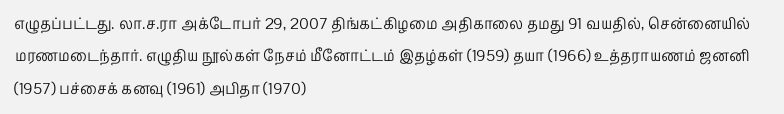எழுதப்பட்டது. லா.ச.ரா அக்டோபர் 29, 2007 திங்கட்கிழமை அதிகாலை தமது 91 வயதில், சென்னையில் மரணமடைந்தார். எழுதிய நூல்கள் நேசம் மீனோட்டம் இதழ்கள் (1959) தயா (1966) உத்தராயணம் ஜனனி (1957) பச்சைக் கனவு (1961) அபிதா (1970)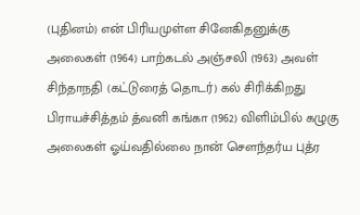(புதினம்) என் பிரியமுள்ள சினேகிதனுக்கு அலைகள் (1964) பாற்கடல் அஞ்சலி (1963) அவள் சிந்தாநதி (கட்டுரைத் தொடர்) கல் சிரிக்கிறது பிராயச்சித்தம் த்வனி கங்கா (1962) விளிம்பில் கழுகு அலைகள் ஓய்வதில்லை நான் சௌந்தர்ய புத்ர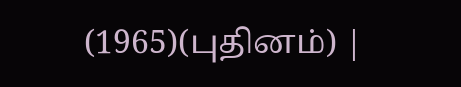(1965)(புதினம்) |